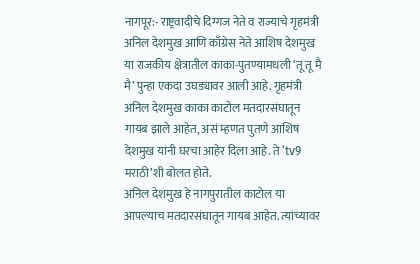नागपूर:- राष्ट्रवादीचे दिग्गज नेते व राज्याचे गृहमंत्री अनिल देशमुख आणि काँग्रेस नेते आशिष देशमुख या राजकीय क्षेत्रातील काका-पुतण्यामधली ‘तू तू मै मै’ पुन्हा एकदा उघड्यावर आली आहे. गृहमंत्री अनिल देशमुख काका काटोल मतदारसंघातून गायब झाले आहेत, असं म्हणत पुतणे आशिष देशमुख यांनी घरचा आहेर दिला आहे. ते ‘tv9 मराठी’शी बोलत होते.
अनिल देशमुख हे नागपुरातील काटोल या आपल्याच मतदारसंघातून गायब आहेत. त्यांच्यावर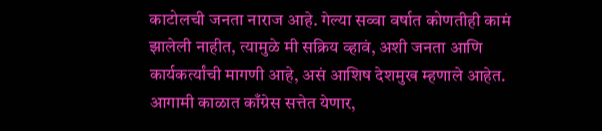काटोलची जनता नाराज आहे. गेल्या सव्वा वर्षात कोणतीही कामं झालेली नाहीत, त्यामुळे मी सक्रिय व्हावं, अशी जनता आणि कार्यकर्त्यांची मागणी आहे, असं आशिष देशमुख म्हणाले आहेत.
आगामी काळात काँग्रेस सत्तेत येणार,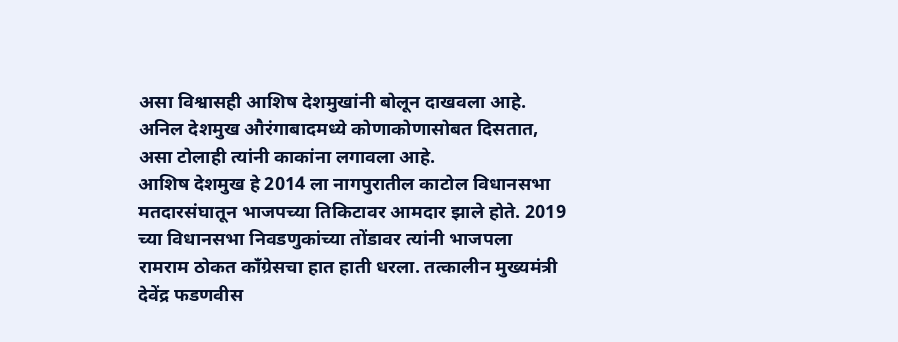असा विश्वासही आशिष देशमुखांनी बोलून दाखवला आहे. अनिल देशमुख औरंगाबादमध्ये कोणाकोणासोबत दिसतात, असा टोलाही त्यांनी काकांना लगावला आहे.
आशिष देशमुख हे 2014 ला नागपुरातील काटोल विधानसभा मतदारसंघातून भाजपच्या तिकिटावर आमदार झाले होते. 2019 च्या विधानसभा निवडणुकांच्या तोंडावर त्यांनी भाजपला रामराम ठोकत काँग्रेसचा हात हाती धरला. तत्कालीन मुख्यमंत्री देवेंद्र फडणवीस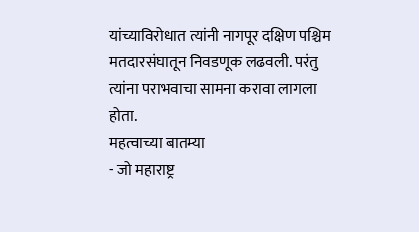यांच्याविरोधात त्यांनी नागपूर दक्षिण पश्चिम मतदारसंघातून निवडणूक लढवली. परंतु त्यांना पराभवाचा सामना करावा लागला होता.
महत्वाच्या बातम्या
- जो महाराष्ट्र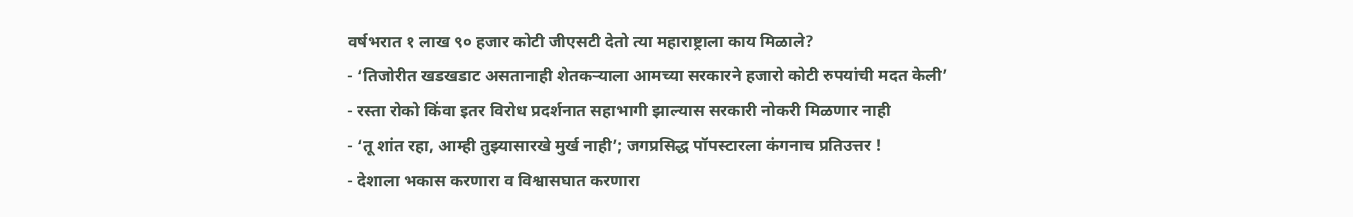वर्षभरात १ लाख ९० हजार कोटी जीएसटी देतो त्या महाराष्ट्राला काय मिळाले?
- ‘तिजोरीत खडखडाट असतानाही शेतकऱ्याला आमच्या सरकारने हजारो कोटी रुपयांची मदत केली’
- रस्ता रोको किंवा इतर विरोध प्रदर्शनात सहाभागी झाल्यास सरकारी नोकरी मिळणार नाही
- ‘तू शांत रहा, आम्ही तुझ्यासारखे मुर्ख नाही’; जगप्रसिद्ध पॉपस्टारला कंगनाच प्रतिउत्तर !
- देशाला भकास करणारा व विश्वासघात करणारा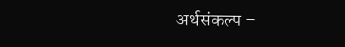अर्थसंकल्प –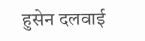हुसेन दलवाई